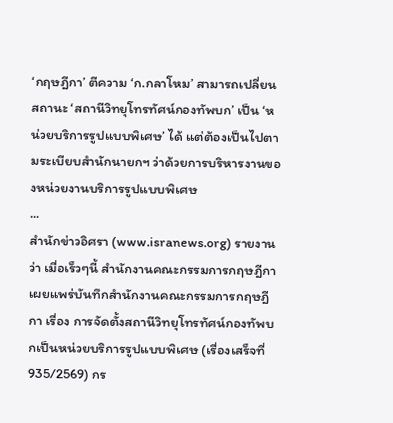‘กฤษฎีกา’ ตีความ ‘ก.กลาโหม’ สามารถเปลี่ยนสถานะ ‘สถานีวิทยุโทรทัศน์กองทัพบก’ เป็น ‘หน่วยบริการรูปแบบพิเศษ’ ได้ แต่ต้องเป็นไปตามระเบียบสำนักนายกฯ ว่าด้วยการบริหารงานของหน่วยงานบริการรูปแบบพิเศษ
...
สำนักข่าวอิศรา (www.isranews.org) รายงานว่า เมื่อเร็วๆนี้ สำนักงานคณะกรรมการกฤษฎีกา เผยแพร่บันทึกสำนักงานคณะกรรมการกฤษฎีกา เรื่อง การจัดตั้งสถานีวิทยุโทรทัศน์กองทัพบกเป็นหน่วยบริการรูปแบบพิเศษ (เรื่องเสร็จที่ 935/2569) กร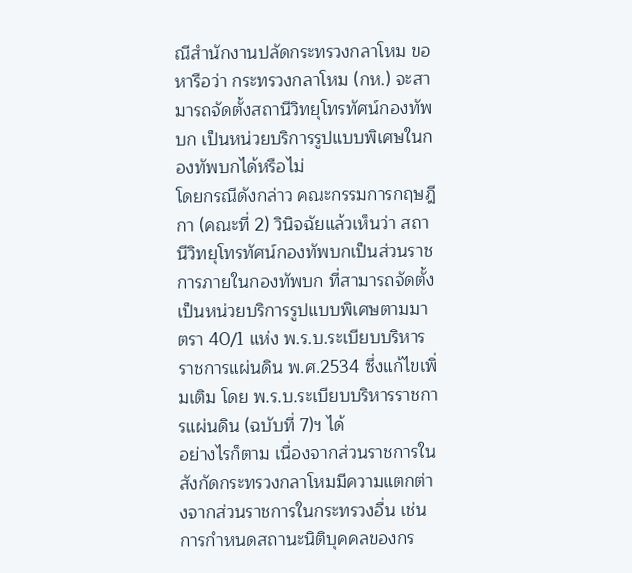ณีสำนักงานปลัดกระทรวงกลาโหม ขอหารือว่า กระทรวงกลาโหม (กห.) จะสามารถจัดตั้งสถานีวิทยุโทรทัศน์กองทัพบก เป็นหน่วยบริการรูปแบบพิเศษในกองทัพบกได้หรือไม่
โดยกรณีดังกล่าว คณะกรรมการกฤษฎีกา (คณะที่ 2) วินิจฉัยแล้วเห็นว่า สถานีวิทยุโทรทัศน์กองทัพบกเป็นส่วนราชการภายในกองทัพบก ที่สามารถจัดตั้งเป็นหน่วยบริการรูปแบบพิเศษตามมาตรา 40/1 แห่ง พ.ร.บ.ระเบียบบริหารราชการแผ่นดิน พ.ศ.2534 ซึ่งแก้ไขเพิ่มเติม โดย พ.ร.บ.ระเบียบบริหารราชการแผ่นดิน (ฉบับที่ 7)ฯ ได้
อย่างไรก็ตาม เนื่องจากส่วนราชการในสังกัดกระทรวงกลาโหมมีความแตกต่างจากส่วนราชการในกระทรวงอื่น เช่น การกำหนดสถานะนิติบุคคลของกร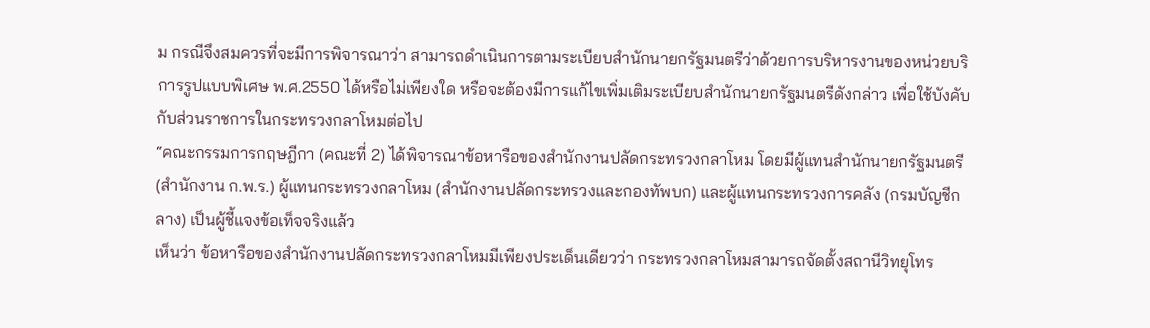ม กรณีจึงสมควรที่จะมีการพิจารณาว่า สามารถดำเนินการตามระเบียบสำนักนายกรัฐมนตรีว่าด้วยการบริหารงานของหน่วยบริการรูปแบบพิเศษ พ.ศ.2550 ได้หรือไม่เพียงใด หรือจะต้องมีการแก้ไขเพิ่มเติมระเบียบสำนักนายกรัฐมนตรีดังกล่าว เพื่อใช้บังคับกับส่วนราชการในกระทรวงกลาโหมต่อไป
“คณะกรรมการกฤษฎีกา (คณะที่ 2) ได้พิจารณาข้อหารือของสำนักงานปลัดกระทรวงกลาโหม โดยมีผู้แทนสำนักนายกรัฐมนตรี (สำนักงาน ก.พ.ร.) ผู้แทนกระทรวงกลาโหม (สำนักงานปลัดกระทรวงและกองทัพบก) และผู้แทนกระทรวงการคลัง (กรมบัญชีกลาง) เป็นผู้ชี้แจงข้อเท็จจริงแล้ว
เห็นว่า ข้อหารือของสำนักงานปลัดกระทรวงกลาโหมมีเพียงประเด็นเดียวว่า กระทรวงกลาโหมสามารถจัดตั้งสถานีวิทยุโทร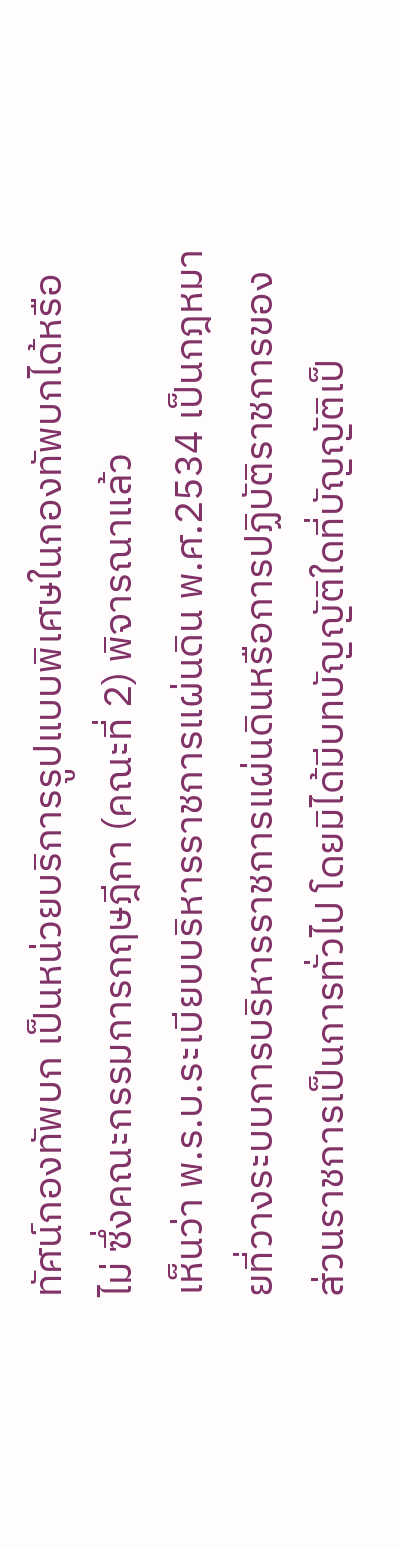ทัศน์กองทัพบก เป็นหน่วยบริการรูปแบบพิเศษในกองทัพบกได้หรือไม่ ซึ่งคณะกรรมการกฤษฎีกา (คณะที่ 2) พิจารณาแล้ว
เห็นว่า พ.ร.บ.ระเบียบบริหารราชการแผ่นดิน พ.ศ.2534 เป็นกฎหมายที่วางระบบการบริหารราชการแผ่นดินหรือการปฏิบัติราชการของส่วนราชการเป็นการทั่วไป โดยมิได้มีบทบัญญัติใดที่บัญญัติเป็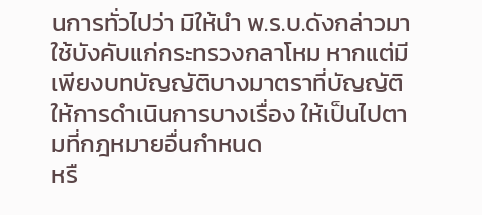นการทั่วไปว่า มิให้นำ พ.ร.บ.ดังกล่าวมาใช้บังคับแก่กระทรวงกลาโหม หากแต่มีเพียงบทบัญญัติบางมาตราที่บัญญัติให้การดำเนินการบางเรื่อง ให้เป็นไปตามที่กฎหมายอื่นกำหนด
หรื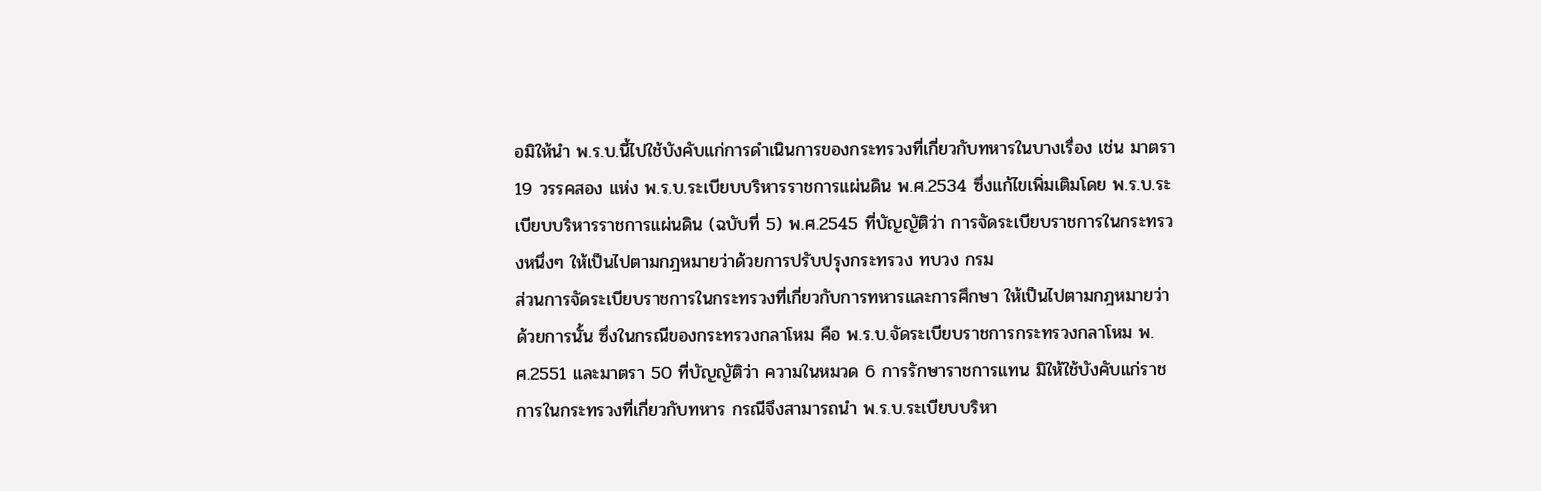อมิให้นำ พ.ร.บ.นี้ไปใช้บังคับแก่การดำเนินการของกระทรวงที่เกี่ยวกับทหารในบางเรื่อง เช่น มาตรา 19 วรรคสอง แห่ง พ.ร.บ.ระเบียบบริหารราชการแผ่นดิน พ.ศ.2534 ซึ่งแก้ไขเพิ่มเติมโดย พ.ร.บ.ระเบียบบริหารราชการแผ่นดิน (ฉบับที่ 5) พ.ศ.2545 ที่บัญญัติว่า การจัดระเบียบราชการในกระทรวงหนึ่งๆ ให้เป็นไปตามกฎหมายว่าด้วยการปรับปรุงกระทรวง ทบวง กรม
ส่วนการจัดระเบียบราชการในกระทรวงที่เกี่ยวกับการทหารและการศึกษา ให้เป็นไปตามกฎหมายว่าด้วยการนั้น ซึ่งในกรณีของกระทรวงกลาโหม คือ พ.ร.บ.จัดระเบียบราชการกระทรวงกลาโหม พ.ศ.2551 และมาตรา 50 ที่บัญญัติว่า ความในหมวด 6 การรักษาราชการแทน มิให้ใช้บังคับแก่ราชการในกระทรวงที่เกี่ยวกับทหาร กรณีจึงสามารถนำ พ.ร.บ.ระเบียบบริหา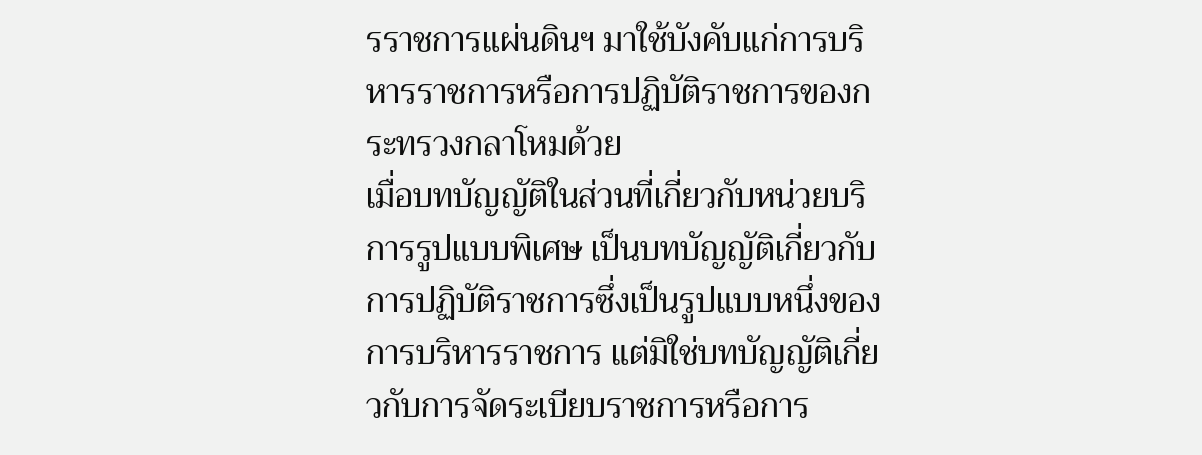รราชการแผ่นดินฯ มาใช้บังคับแก่การบริหารราชการหรือการปฏิบัติราชการของกระทรวงกลาโหมด้วย
เมื่อบทบัญญัติในส่วนที่เกี่ยวกับหน่วยบริการรูปแบบพิเศษ เป็นบทบัญญัติเกี่ยวกับการปฏิบัติราชการซึ่งเป็นรูปแบบหนึ่งของการบริหารราชการ แต่มิใช่บทบัญญัติเกี่ยวกับการจัดระเบียบราชการหรือการ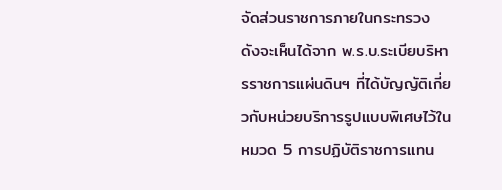จัดส่วนราชการภายในกระทรวง ดังจะเห็นได้จาก พ.ร.บ.ระเบียบริหารราชการแผ่นดินฯ ที่ได้บัญญัติเกี่ยวกับหน่วยบริการรูปแบบพิเศษไว้ในหมวด 5 การปฏิบัติราชการแทน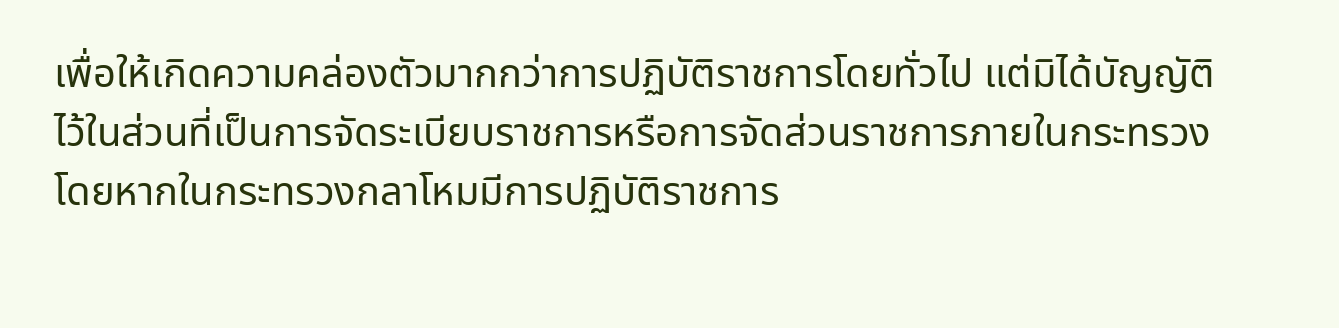เพื่อให้เกิดความคล่องตัวมากกว่าการปฏิบัติราชการโดยทั่วไป แต่มิได้บัญญัติไว้ในส่วนที่เป็นการจัดระเบียบราชการหรือการจัดส่วนราชการภายในกระทรวง
โดยหากในกระทรวงกลาโหมมีการปฏิบัติราชการ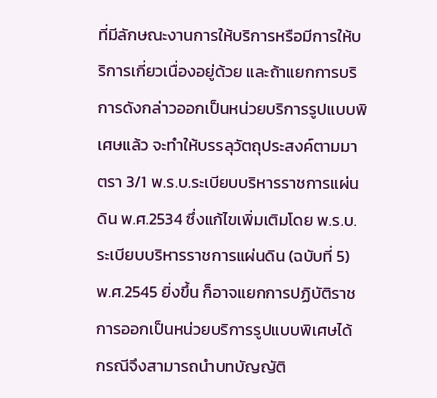ที่มีลักษณะงานการให้บริการหรือมีการให้บริการเกี่ยวเนื่องอยู่ด้วย และถ้าแยกการบริการดังกล่าวออกเป็นหน่วยบริการรูปแบบพิเศษแล้ว จะทำให้บรรลุวัตถุประสงค์ตามมาตรา 3/1 พ.ร.บ.ระเบียบบริหารราชการแผ่นดิน พ.ศ.2534 ซึ่งแก้ไขเพิ่มเติมโดย พ.ร.บ.ระเบียบบริหารราชการแผ่นดิน (ฉบับที่ 5) พ.ศ.2545 ยิ่งขึ้น ก็อาจแยกการปฏิบัติราชการออกเป็นหน่วยบริการรูปแบบพิเศษได้
กรณีจึงสามารถนำบทบัญญัติ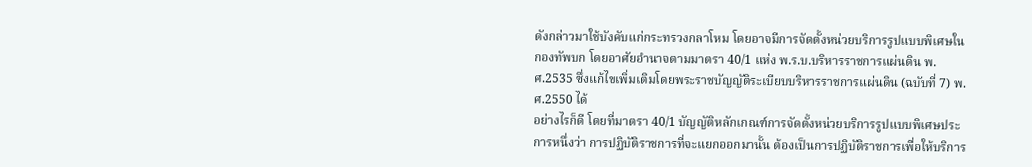ดังกล่าวมาใช้บังคับแก่กระทรวงกลาโหม โดยอาจมีการจัดตั้งหน่วยบริการรูปแบบพิเศษในกองทัพบก โดยอาศัยอำนาจตามมาตรา 40/1 แห่ง พ.ร.บ.บริหารราชการแผ่นดิน พ.ศ.2535 ซึ่งแก้ไขเพิ่มเติมโดยพระราชบัญญัติระเบียบบริหารราชการแผ่นดิน (ฉบับที่ 7) พ.ศ.2550 ได้
อย่างไรก็ดี โดยที่มาตรา 40/1 บัญญัติหลักเกณฑ์การจัดตั้งหน่วยบริการรูปแบบพิเศษประการหนึ่งว่า การปฏิบัติราชการที่จะแยกออกมานั้น ต้องเป็นการปฏิบัติราชการเพื่อให้บริการ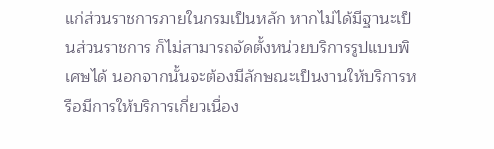แก่ส่วนราชการภายในกรมเป็นหลัก หากไม่ได้มีฐานะเป็นส่วนราชการ ก็ไม่สามารถจัดตั้งหน่วยบริการรูปแบบพิเศษได้ นอกจากนั้นจะต้องมีลักษณะเป็นงานให้บริการหรือมีการให้บริการเกี่ยวเนื่อง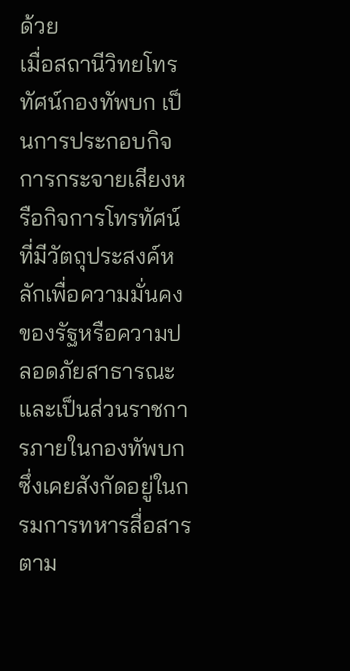ด้วย
เมื่อสถานีวิทยโทรทัศน์กองทัพบก เป็นการประกอบกิจการกระจายเสียงหรือกิจการโทรทัศน์ที่มีวัตถุประสงค์หลักเพื่อความมั่นคงของรัฐหรือความปลอดภัยสาธารณะ และเป็นส่วนราชการภายในกองทัพบก ซึ่งเคยสังกัดอยู่ในกรมการทหารสื่อสารตาม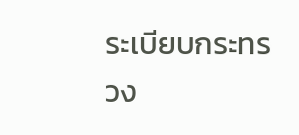ระเบียบกระทรวง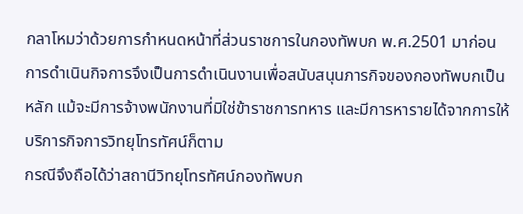กลาโหมว่าด้วยการกำหนดหน้าที่ส่วนราชการในกองทัพบก พ.ศ.2501 มาก่อน การดำเนินกิจการจึงเป็นการดำเนินงานเพื่อสนับสนุนภารกิจของกองทัพบกเป็นหลัก แม้จะมีการจ้างพนักงานที่มิใช่ข้าราชการทหาร และมีการหารายได้จากการให้บริการกิจการวิทยุโทรทัศน์ก็ตาม
กรณีจึงถือได้ว่าสถานีวิทยุโทรทัศน์กองทัพบก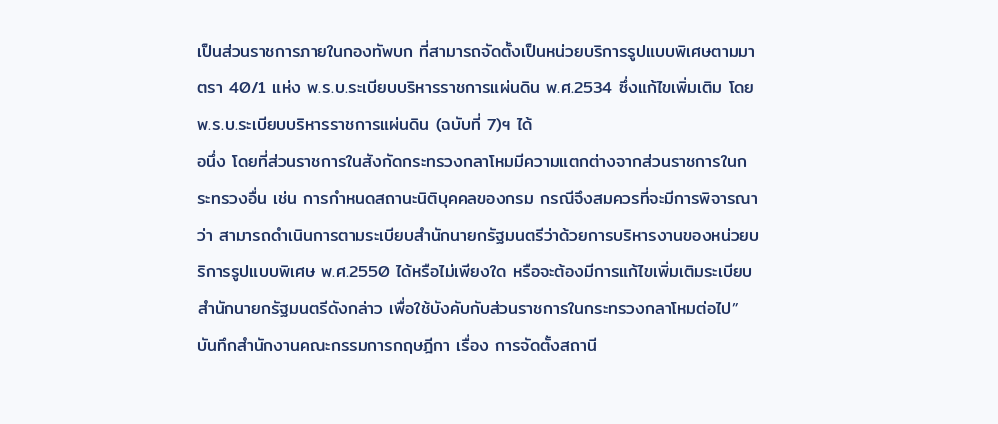เป็นส่วนราชการภายในกองทัพบก ที่สามารถจัดตั้งเป็นหน่วยบริการรูปแบบพิเศษตามมาตรา 40/1 แห่ง พ.ร.บ.ระเบียบบริหารราชการแผ่นดิน พ.ศ.2534 ซึ่งแก้ไขเพิ่มเติม โดย พ.ร.บ.ระเบียบบริหารราชการแผ่นดิน (ฉบับที่ 7)ฯ ได้
อนึ่ง โดยที่ส่วนราชการในสังกัดกระทรวงกลาโหมมีความแตกต่างจากส่วนราชการในกระทรวงอื่น เช่น การกำหนดสถานะนิติบุคคลของกรม กรณีจึงสมควรที่จะมีการพิจารณาว่า สามารถดำเนินการตามระเบียบสำนักนายกรัฐมนตรีว่าด้วยการบริหารงานของหน่วยบริการรูปแบบพิเศษ พ.ศ.2550 ได้หรือไม่เพียงใด หรือจะต้องมีการแก้ไขเพิ่มเติมระเบียบสำนักนายกรัฐมนตรีดังกล่าว เพื่อใช้บังคับกับส่วนราชการในกระทรวงกลาโหมต่อไป” บันทึกสำนักงานคณะกรรมการกฤษฎีกา เรื่อง การจัดตั้งสถานี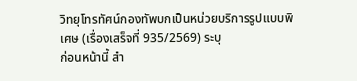วิทยุโทรทัศน์กองทัพบกเป็นหน่วยบริการรูปแบบพิเศษ (เรื่องเสร็จที่ 935/2569) ระบุ
ก่อนหน้านี้ สำ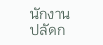นักงานปลัดก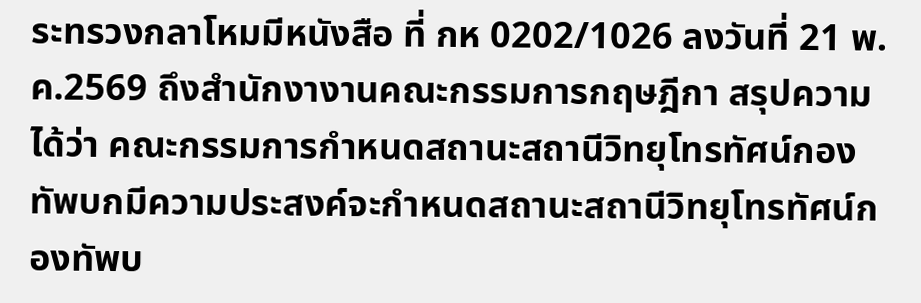ระทรวงกลาโหมมีหนังสือ ที่ กห 0202/1026 ลงวันที่ 21 พ.ค.2569 ถึงสำนักงางานคณะกรรมการกฤษฎีกา สรุปความได้ว่า คณะกรรมการกำหนดสถานะสถานีวิทยุโทรทัศน์กองทัพบกมีความประสงค์จะกำหนดสถานะสถานีวิทยุโทรทัศน์กองทัพบ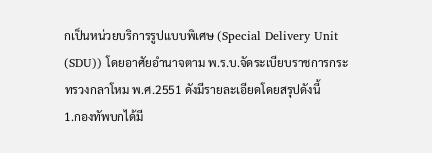กเป็นหน่วยบริการรูปแบบพิเศษ (Special Delivery Unit (SDU)) โดยอาศัยอำนาจตาม พ.ร.บ.จัดระเบียบราชการกระทรวงกลาโหม พ.ศ.2551 ดังมีรายละเอียดโดยสรุปดังนี้
1.กองทัพบกได้มี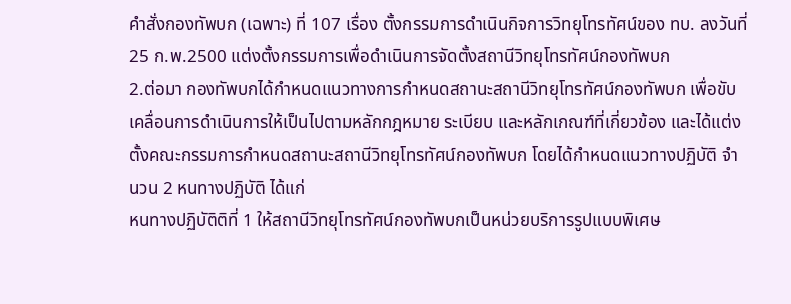คำสั่งกองทัพบก (เฉพาะ) ที่ 107 เรื่อง ตั้งกรรมการดำเนินกิจการวิทยุโทรทัศน์ของ ทบ. ลงวันที่ 25 ก.พ.2500 แต่งตั้งกรรมการเพื่อดำเนินการจัดตั้งสถานีวิทยุโทรทัศน์กองทัพบก
2.ต่อมา กองทัพบกได้กำหนดแนวทางการกำหนดสถานะสถานีวิทยุโทรทัศน์กองทัพบก เพื่อขับเคลื่อนการดำเนินการให้เป็นไปตามหลักกฎหมาย ระเบียบ และหลักเกณฑ์ที่เกี่ยวข้อง และได้แต่งตั้งคณะกรรมการกำหนดสถานะสถานีวิทยุโทรทัศน์กองทัพบก โดยได้กำหนดแนวทางปฏิบัติ จำนวน 2 หนทางปฏิบัติ ได้แก่
หนทางปฏิบัติติที่ 1 ให้สถานีวิทยุโทรทัศน์กองทัพบกเป็นหน่วยบริการรูปแบบพิเศษ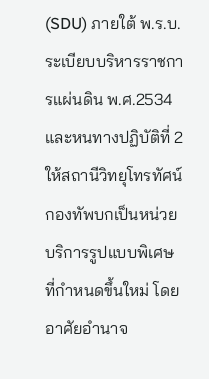(SDU) ภายใต้ พ.ร.บ.ระเบียบบริหารราชการแผ่นดิน พ.ศ.2534 และหนทางปฏิบัติที่ 2 ให้สถานีวิทยุโทรทัศน์กองทัพบกเป็นหน่วยบริการรูปแบบพิเศษที่กำหนดขึ้นใหม่ โดยอาศัยอำนาจ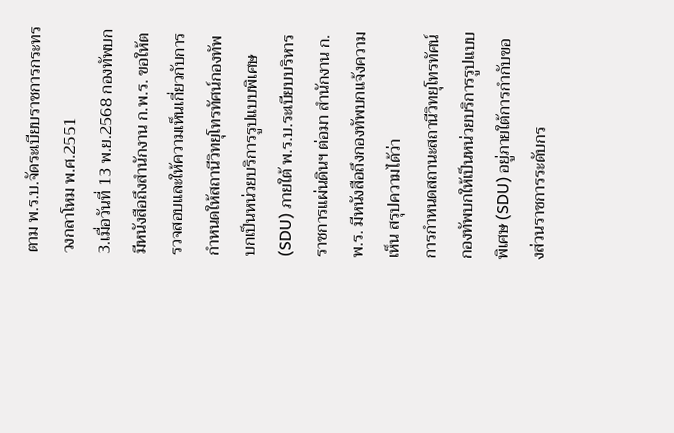ตาม พ.ร.บ.จัดระเบียบราชการกระทรวงกลาโหม พ.ศ.2551
3.เมื่อวันที่ 13 พ.ย.2568 กองทัพบกมีหนังสือถึงสำนักงาน ก.พ.ร. ขอให้ตรวจสอบและให้ความเห็นเกี่ยวกับการกำหนดให้สถานีวิทยุโทรทัศน์กองทัพบกเป็นหน่วยบริการรูปแบบพิเศษ (SDU) ภายใต้ พ.ร.บ.ระเบียบบริหารราชการแผ่นดินฯ ต่อมา สำนักงาน ก.พ.ร. มีหนังสือถึงกองทัพบกแจ้งความเห็น สรุปความได้ว่า
การกำหนดสถานะสถานีวิทยุโทรทัศน์กองทัพบกให้เป็นหน่วยบริการรูปแบบพิเศษ (SDU) อยู่ภายใต้การกำกับของส่วนราชการระดับกร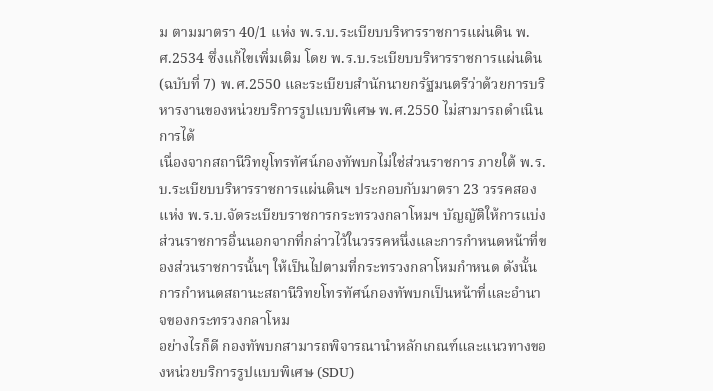ม ตามมาตรา 40/1 แห่ง พ.ร.บ.ระเบียบบริหารราชการแผ่นดิน พ.ศ.2534 ซึ่งแก้ไขเพิ่มเติม โดย พ.ร.บ.ระเบียบบริหารราชการแผ่นดิน (ฉบับที่ 7) พ.ศ.2550 และระเบียบสำนักนายกรัฐมนตรีว่าด้วยการบริหารงานของหน่วยบริการรูปแบบพิเศษ พ.ศ.2550 ไม่สามารถดำเนินการได้
เนื่องจากสถานีวิทยุโทรทัศน์กองทัพบกไม่ใช่ส่วนราชการ ภายใต้ พ.ร.บ.ระเบียบบริหารราชการแผ่นดินฯ ประกอบกับมาตรา 23 วรรคสอง แห่ง พ.ร.บ.จัดระเบียบราชการกระทรวงกลาโหมฯ บัญญัติให้การแบ่งส่วนราชการอื่นนอกจากที่กล่าวไว้ในวรรคหนึ่งและการกำหนดหน้าที่ของส่วนราชการนั้นๆ ให้เป็นไปตามที่กระทรวงกลาโหมกำหนด ดังนั้น การกำหนดสถานะสถานีวิทยโทรทัศน์กองทัพบกเป็นหน้าที่และอำนาจของกระทรวงกลาโหม
อย่างไรก็ดี กองทัพบกสามารถพิจารณานำหลักเกณฑ์และแนวทางของหน่วยบริการรูปแบบพิเศษ (SDU)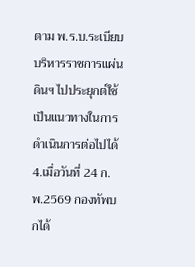ตาม พ.ร.บ.ระเบียบบริหารราชการแผ่นดินฯ ไปประยุกต์ใช้เป็นแนวทางในการดำเนินการต่อไปได้
4.เมื่อวันที่ 24 ก.พ.2569 กองทัพบกได้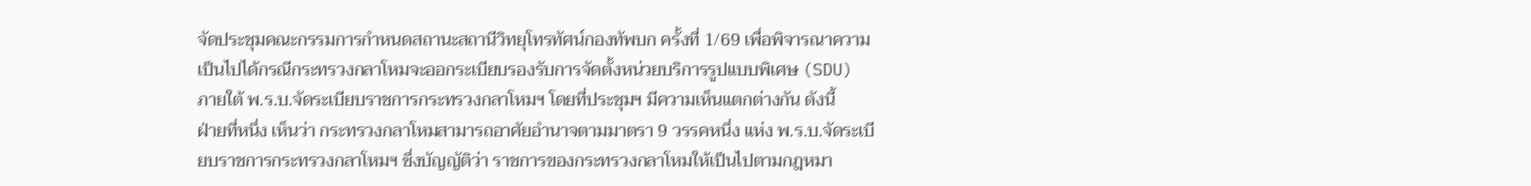จัดประชุมคณะกรรมการกำหนดสถานะสถานีวิทยุโทรทัศน์กองทัพบก ครั้งที่ 1/69 เพื่อพิจารณาความเป็นไปได้กรณีกระทรวงกลาโหมจะออกระเบียบรองรับการจัดตั้งหน่วยบริการรูปแบบพิเศษ (SDU) ภายใต้ พ.ร.บ.จัดระเบียบราชการกระทรวงกลาโหมฯ โดยที่ประชุมฯ มีความเห็นแตกต่างกัน ดังนี้
ฝ่ายที่หนึ่ง เห็นว่า กระทรวงกลาโหมสามารถอาศัยอำนาจตามมาตรา 9 วรรคหนึ่ง แห่ง พ.ร.บ.จัดระเบียบราชการกระทรวงกลาโหมฯ ซึ่งบัญญัติว่า ราชการของกระทรวงกลาโหมให้เป็นไปตามกฎหมา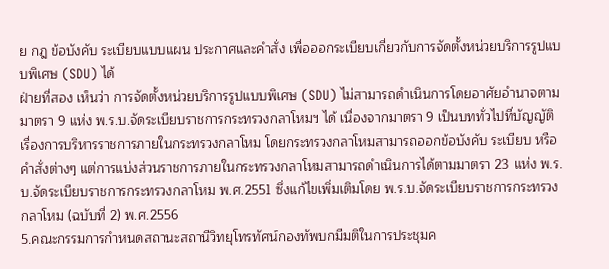ย กฎ ข้อบังคับ ระเบียบแบบแผน ประกาศและคำสั่ง เพื่อออกระเบียบเกี่ยวกับการจัดตั้งหน่วยบริการรูปแบบพิเศษ (SDU) ได้
ฝ่ายที่สอง เห็นว่า การจัดตั้งหน่วยบริการรูปแบบพิเศษ (SDU) ไม่สามารถดำเนินการโดยอาศัยอำนาจตามมาตรา 9 แห่ง พ.ร.บ.จัดระเบียบราชการกระทรวงกลาโหมฯ ได้ เนื่องจากมาตรา 9 เป็นบททั่วไปที่บัญญัติเรื่องการบริหารราชการภายในกระทรวงกลาโหม โดยกระทรวงกลาโหมสามารถออกข้อบังคับ ระเบียบ หรือคำสั่งต่างๆ แต่การแบ่งส่วนราชการภายในกระทรวงกลาโหมสามารถดำเนินการได้ตามมาตรา 23 แห่ง พ.ร.บ.จัดระเบียบราชการกระทรวงกลาโหม พ.ศ.2551 ซึ่งแก้ไขเพิ่มเติมโดย พ.ร.บ.จัดระเบียบราชการกระทรวงกลาโหม (ฉบับที่ 2) พ.ศ.2556
5.คณะกรรมการกำหนดสถานะสถานีวิทยุโทรทัศน์กองทัพบกมีมติในการประชุมค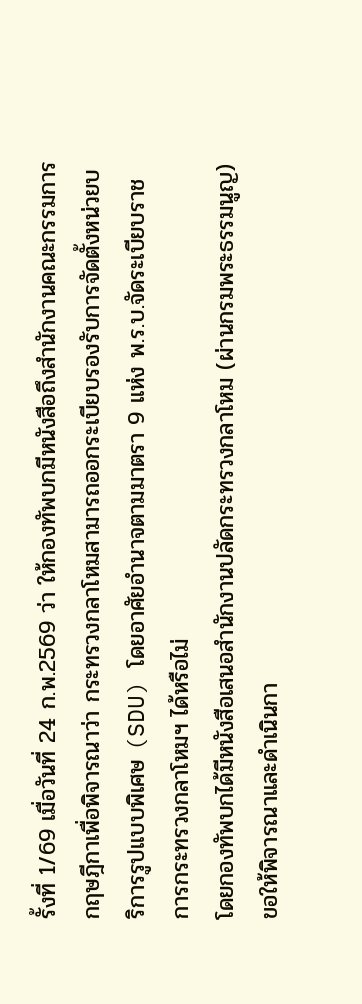รั้งที่ 1/69 เมื่อวันที่ 24 ก.พ.2569 ว่า ให้กองทัพบกมีหนังสือถึงสำนักงานคณะกรรมการกฤษฎีกาเพื่อพิจารณาว่า กระทรวงกลาโหมสามารถออกระเบียบรองรับการจัดตั้งหน่วยบริการรูปแบบพิเศษ (SDU) โดยอาศัยอำนาจตามมาตรา 9 แห่ง พ.ร.บ.จัดระเบียบราชการกระทรวงกลาโหมฯ ได้หรือไม่
โดยกองทัพบกได้มีหนังสือเสนอสำนักงานปลัดกระทรวงกลาโหม (ผ่านกรมพระธรรมนูญ) ขอให้พิจารณาและดำเนินกา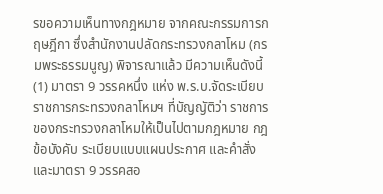รขอความเห็นทางกฎหมาย จากคณะกรรมการกฤษฎีกา ซึ่งสำนักงานปลัดกระทรวงกลาโหม (กรมพระธรรมนูญ) พิจารณาแล้ว มีความเห็นดังนี้
(1) มาตรา 9 วรรคหนึ่ง แห่ง พ.ร.บ.จัดระเบียบราชการกระทรวงกลาโหมฯ ที่บัญญัติว่า ราชการของกระทรวงกลาโหมให้เป็นไปตามกฎหมาย กฎ ข้อบังคับ ระเบียบแบบแผนประกาศ และคำสั่ง และมาตรา 9 วรรคสอ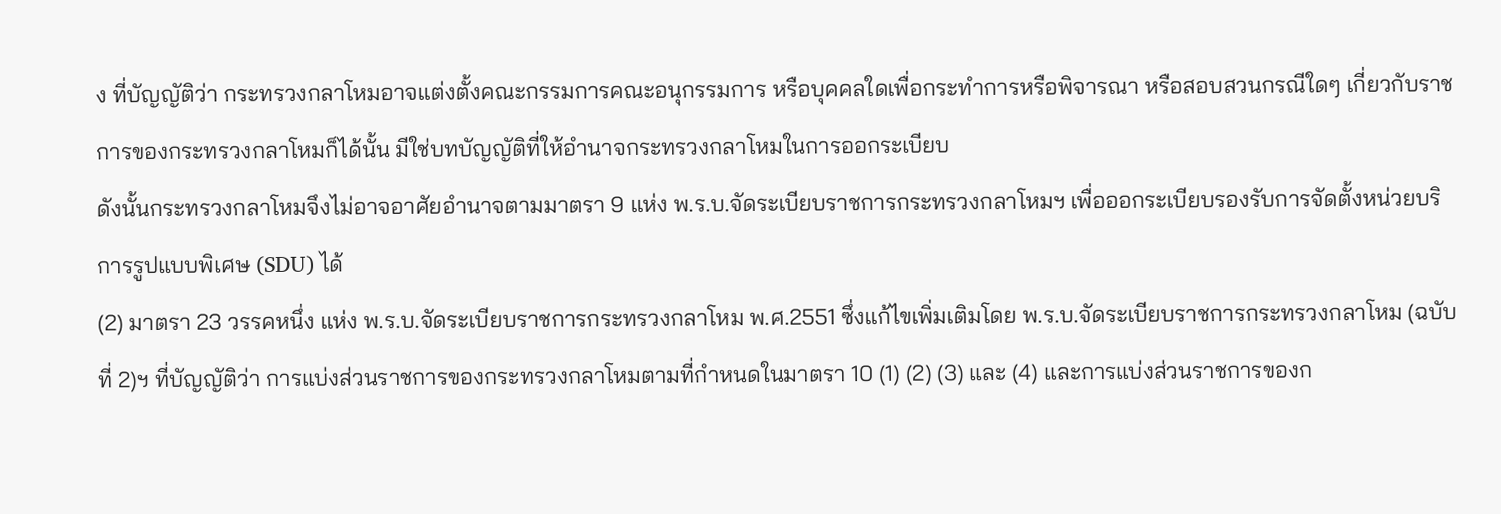ง ที่บัญญัติว่า กระทรวงกลาโหมอาจแต่งตั้งคณะกรรมการคณะอนุกรรมการ หรือบุคคลใดเพื่อกระทำการหรือพิจารณา หรือสอบสวนกรณีใดๆ เกี่ยวกับราชการของกระทรวงกลาโหมก็ได้นั้น มีใช่บทบัญญัติที่ให้อำนาจกระทรวงกลาโหมในการออกระเบียบ
ดังนั้นกระทรวงกลาโหมจึงไม่อาจอาศัยอำนาจตามมาตรา 9 แห่ง พ.ร.บ.จัดระเบียบราชการกระทรวงกลาโหมฯ เพื่อออกระเบียบรองรับการจัดตั้งหน่วยบริการรูปแบบพิเศษ (SDU) ได้
(2) มาตรา 23 วรรคหนึ่ง แห่ง พ.ร.บ.จัดระเบียบราชการกระทรวงกลาโหม พ.ศ.2551 ซึ่งแก้ไขเพิ่มเติมโดย พ.ร.บ.จัดระเบียบราชการกระทรวงกลาโหม (ฉบับที่ 2)ฯ ที่บัญญัติว่า การแบ่งส่วนราชการของกระทรวงกลาโหมตามที่กำหนดในมาตรา 10 (1) (2) (3) และ (4) และการแบ่งส่วนราชการของก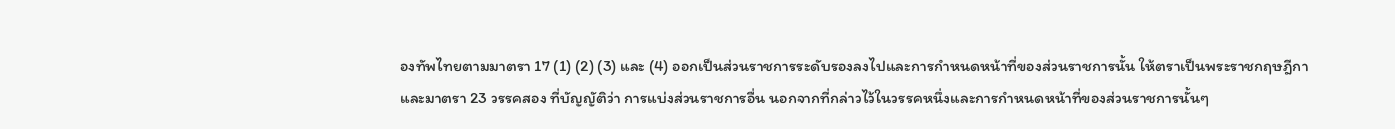องทัพไทยตามมาตรา 17 (1) (2) (3) และ (4) ออกเป็นส่วนราชการระดับรองลงไปและการกำหนดหน้าที่ของส่วนราชการนั้น ให้ตราเป็นพระราชกฤษฎีกา
และมาตรา 23 วรรคสอง ที่บัญญัติว่า การแบ่งส่วนราชการอื่น นอกจากที่กล่าวไว้ในวรรคหนึ่งและการกำหนดหน้าที่ของส่วนราชการนั้นๆ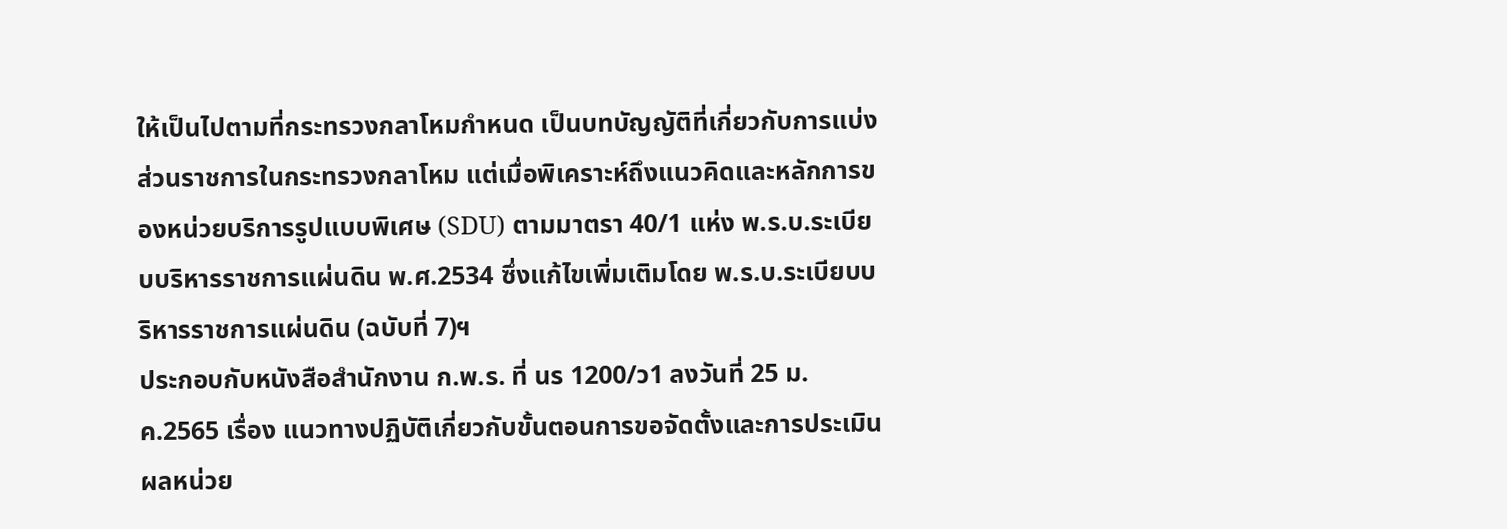ให้เป็นไปตามที่กระทรวงกลาโหมกำหนด เป็นบทบัญญัติที่เกี่ยวกับการแบ่งส่วนราชการในกระทรวงกลาโหม แต่เมื่อพิเคราะห์ถึงแนวคิดและหลักการของหน่วยบริการรูปแบบพิเศษ (SDU) ตามมาตรา 40/1 แห่ง พ.ร.บ.ระเบียบบริหารราชการแผ่นดิน พ.ศ.2534 ซึ่งแก้ไขเพิ่มเติมโดย พ.ร.บ.ระเบียบบริหารราชการแผ่นดิน (ฉบับที่ 7)ฯ
ประกอบกับหนังสือสำนักงาน ก.พ.ร. ที่ นร 1200/ว1 ลงวันที่ 25 ม.ค.2565 เรื่อง แนวทางปฏิบัติเกี่ยวกับขั้นตอนการขอจัดตั้งและการประเมินผลหน่วย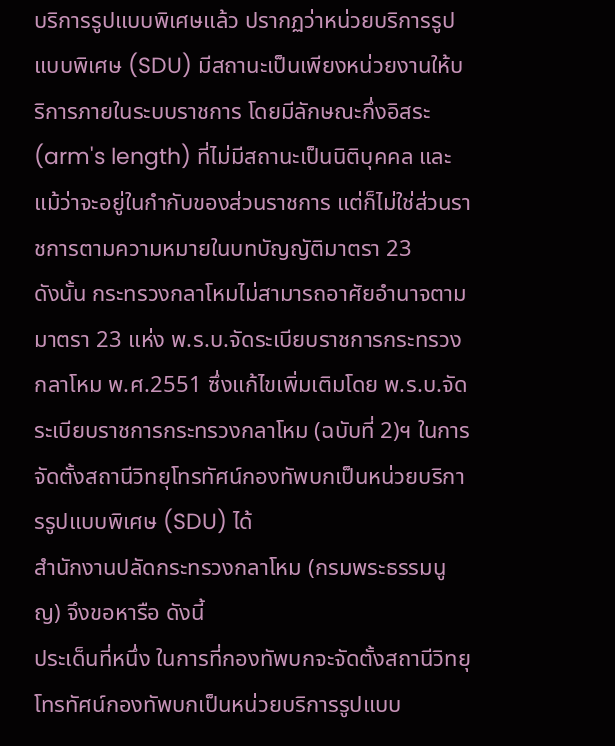บริการรูปแบบพิเศษแล้ว ปรากฏว่าหน่วยบริการรูปแบบพิเศษ (SDU) มีสถานะเป็นเพียงหน่วยงานให้บริการภายในระบบราชการ โดยมีลักษณะกึ่งอิสระ (arm's length) ที่ไม่มีสถานะเป็นนิติบุคคล และแม้ว่าจะอยู่ในกำกับของส่วนราชการ แต่ก็ไม่ใช่ส่วนราชการตามความหมายในบทบัญญัติมาตรา 23
ดังนั้น กระทรวงกลาโหมไม่สามารถอาศัยอำนาจตามมาตรา 23 แห่ง พ.ร.บ.จัดระเบียบราชการกระทรวงกลาโหม พ.ศ.2551 ซึ่งแก้ไขเพิ่มเติมโดย พ.ร.บ.จัดระเบียบราชการกระทรวงกลาโหม (ฉบับที่ 2)ฯ ในการจัดตั้งสถานีวิทยุโทรทัศน์กองทัพบกเป็นหน่วยบริการรูปแบบพิเศษ (SDU) ได้
สำนักงานปลัดกระทรวงกลาโหม (กรมพระธรรมนูญ) จึงขอหารือ ดังนี้
ประเด็นที่หนึ่ง ในการที่กองทัพบกจะจัดตั้งสถานีวิทยุโทรทัศน์กองทัพบกเป็นหน่วยบริการรูปแบบ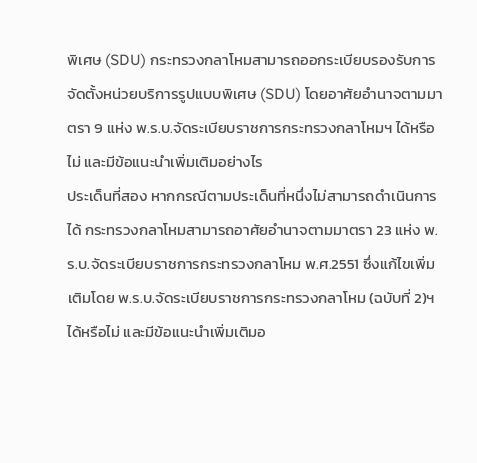พิเศษ (SDU) กระทรวงกลาโหมสามารถออกระเบียบรองรับการจัดตั้งหน่วยบริการรูปแบบพิเศษ (SDU) โดยอาศัยอำนาจตามมาตรา 9 แห่ง พ.ร.บ.จัดระเบียบราชการกระทรวงกลาโหมฯ ได้หรือไม่ และมีข้อแนะนำเพิ่มเติมอย่างไร
ประเด็นที่สอง หากกรณีตามประเด็นที่หนึ่งไม่สามารถดำเนินการได้ กระทรวงกลาโหมสามารถอาศัยอำนาจตามมาตรา 23 แห่ง พ.ร.บ.จัดระเบียบราชการกระทรวงกลาโหม พ.ศ.2551 ซึ่งแก้ไขเพิ่มเติมโดย พ.ร.บ.จัดระเบียบราชการกระทรวงกลาโหม (ฉบับที่ 2)ฯ ได้หรือไม่ และมีข้อแนะนำเพิ่มเติมอ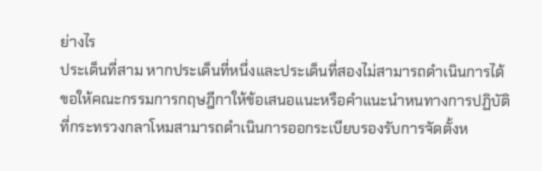ย่างไร
ประเด็นที่สาม หากประเด็นที่หนึ่งและประเด็นที่สองไม่สามารถดำเนินการได้ ขอให้คณะกรรมการกฤษฎีกาให้ข้อเสนอแนะหรือคำแนะนำหนทางการปฏิบัติที่กระทรวงกลาโหมสามารถดำเนินการออกระเบียบรองรับการจัดตั้งห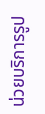น่วยบริการรูป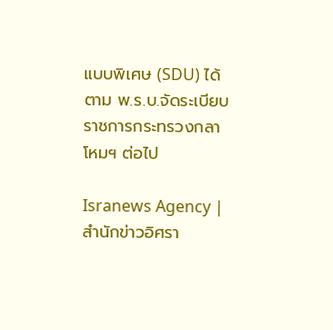แบบพิเศษ (SDU) ได้ ตาม พ.ร.บ.จัดระเบียบราชการกระทรวงกลาโหมฯ ต่อไป

Isranews Agency | สำนักข่าวอิศรา